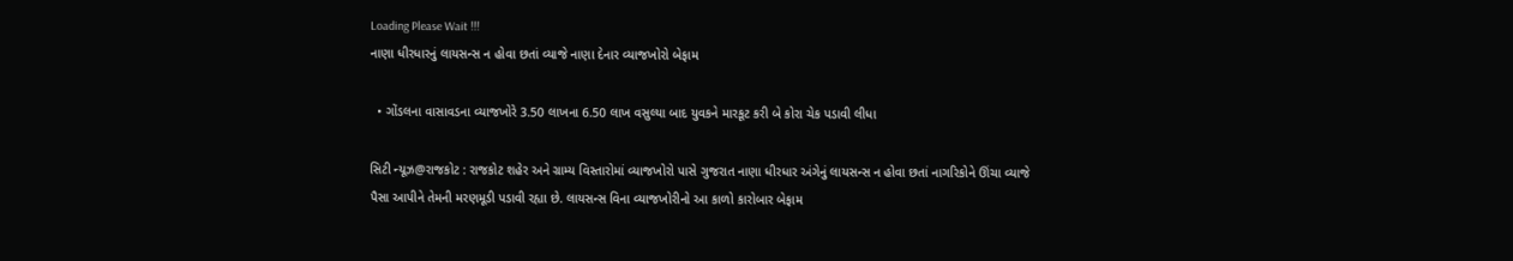Loading Please Wait !!!
નાણા ધીરધારનું લાયસન્સ ન હોવા છતાં વ્યાજે નાણા દેનાર વ્યાજખોરો બેફામ

  • ગોંડલના વાસાવડના વ્યાજખોરે 3.50 લાખના 6.50 લાખ વસુલ્યા બાદ યુવકને મારકૂટ કરી બે કોરા ચેક પડાવી લીધા

સિટી ન્યૂઝ@રાજકોટ : રાજકોટ શહેર અને ગ્રામ્ય વિસ્તારોમાં વ્યાજખોરો પાસે ગુજરાત નાણા ધીરધાર અંગેનું લાયસન્સ ન હોવા છતાં નાગરિકોને ઊંચા વ્યાજે પૈસા આપીને તેમની મરણમૂડી પડાવી રહ્યા છે. લાયસન્સ વિના વ્યાજખોરીનો આ કાળો કારોબાર બેફામ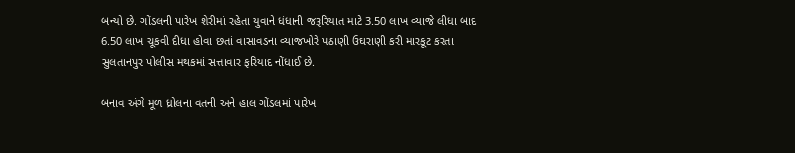બન્યો છે. ગોંડલની પારેખ શેરીમાં રહેતા યુવાને ધંધાની જરૂરિયાત માટે 3.50 લાખ વ્યાજે લીધા બાદ 6.50 લાખ ચૂકવી દીધા હોવા છતાં વાસાવડના વ્યાજખોરે પઠાણી ઉઘરાણી કરી મારકૂટ કરતા સુલતાનપુર પોલીસ મથકમાં સત્તાવાર ફરિયાદ નોંધાઈ છે.

બનાવ અંગે મૂળ ધ્રોલના વતની અને હાલ ગોંડલમાં પારેખ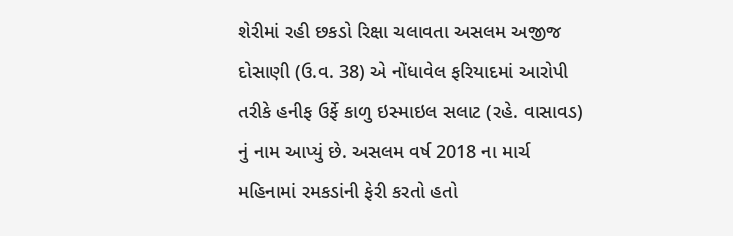શેરીમાં રહી છકડો રિક્ષા ચલાવતા અસલમ અજીજ દોસાણી (ઉ.વ. 38) એ નોંધાવેલ ફરિયાદમાં આરોપી તરીકે હનીફ ઉર્ફે કાળુ ઇસ્માઇલ સલાટ (રહે. વાસાવડ) નું નામ આપ્યું છે. અસલમ વર્ષ 2018 ના માર્ચ મહિનામાં રમકડાંની ફેરી કરતો હતો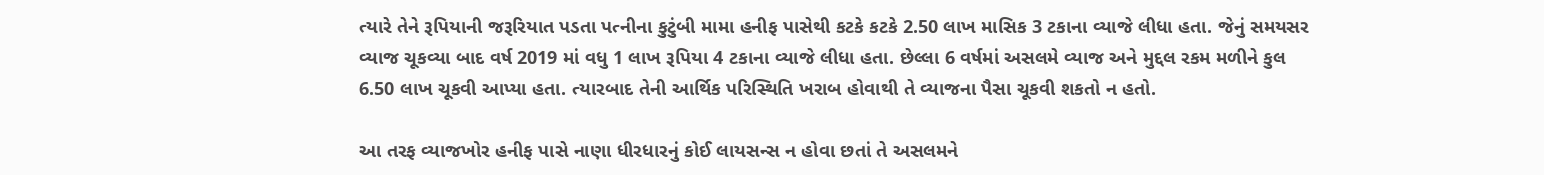ત્યારે તેને રૂપિયાની જરૂરિયાત પડતા પત્નીના કુટુંબી મામા હનીફ પાસેથી કટકે કટકે 2.50 લાખ માસિક 3 ટકાના વ્યાજે લીધા હતા. જેનું સમયસર વ્યાજ ચૂકવ્યા બાદ વર્ષ 2019 માં વધુ 1 લાખ રૂપિયા 4 ટકાના વ્યાજે લીધા હતા. છેલ્લા 6 વર્ષમાં અસલમે વ્યાજ અને મુદ્દલ રકમ મળીને કુલ 6.50 લાખ ચૂકવી આપ્યા હતા. ત્યારબાદ તેની આર્થિક પરિસ્થિતિ ખરાબ હોવાથી તે વ્યાજના પૈસા ચૂકવી શકતો ન હતો.

આ તરફ વ્યાજખોર હનીફ પાસે નાણા ધીરધારનું કોઈ લાયસન્સ ન હોવા છતાં તે અસલમને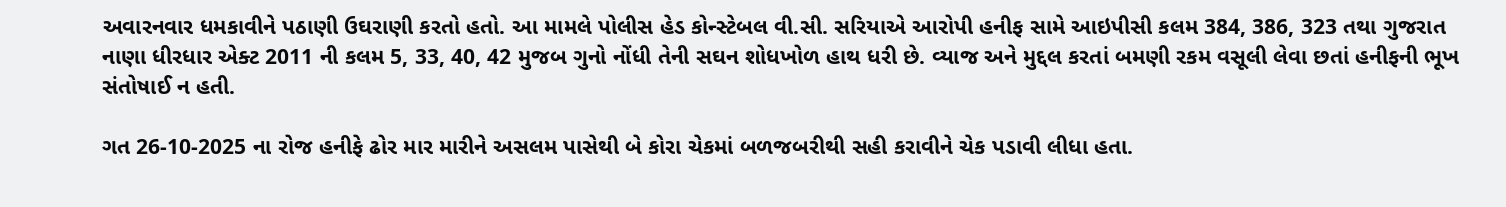અવારનવાર ધમકાવીને પઠાણી ઉઘરાણી કરતો હતો. આ મામલે પોલીસ હેડ કોન્સ્ટેબલ વી.સી. સરિયાએ આરોપી હનીફ સામે આઇપીસી કલમ 384, 386, 323 તથા ગુજરાત નાણા ધીરધાર એક્ટ 2011 ની કલમ 5, 33, 40, 42 મુજબ ગુનો નોંધી તેની સઘન શોધખોળ હાથ ધરી છે. વ્યાજ અને મુદ્દલ કરતાં બમણી રકમ વસૂલી લેવા છતાં હનીફની ભૂખ સંતોષાઈ ન હતી.

ગત 26-10-2025 ના રોજ હનીફે ઢોર માર મારીને અસલમ પાસેથી બે કોરા ચેકમાં બળજબરીથી સહી કરાવીને ચેક પડાવી લીધા હતા.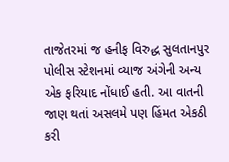તાજેતરમાં જ હનીફ વિરુદ્ધ સુલતાનપુર પોલીસ સ્ટેશનમાં વ્યાજ અંગેની અન્ય એક ફરિયાદ નોંધાઈ હતી. આ વાતની જાણ થતાં અસલમે પણ હિંમત એકઠી કરી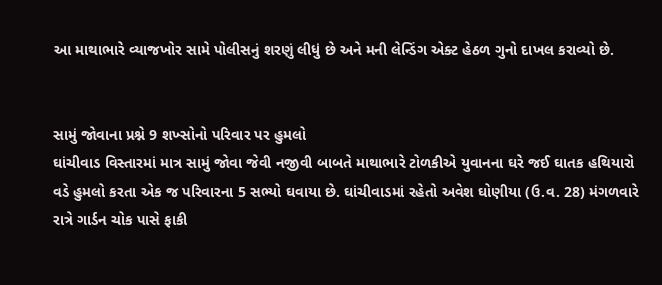આ માથાભારે વ્યાજખોર સામે પોલીસનું શરણું લીધું છે અને મની લેન્ડિંગ એક્ટ હેઠળ ગુનો દાખલ કરાવ્યો છે.


સામું જોવાના પ્રશ્ને 9 શખ્સોનો પરિવાર પર હુમલો
ઘાંચીવાડ વિસ્તારમાં માત્ર સામું જોવા જેવી નજીવી બાબતે માથાભારે ટોળકીએ યુવાનના ઘરે જઈ ઘાતક હથિયારો વડે હુમલો કરતા એક જ પરિવારના 5 સભ્યો ઘવાયા છે. ઘાંચીવાડમાં રહેતો અવેશ ઘોણીયા (ઉ.વ. 28) મંગળવારે રાત્રે ગાર્ડન ચોક પાસે ફાકી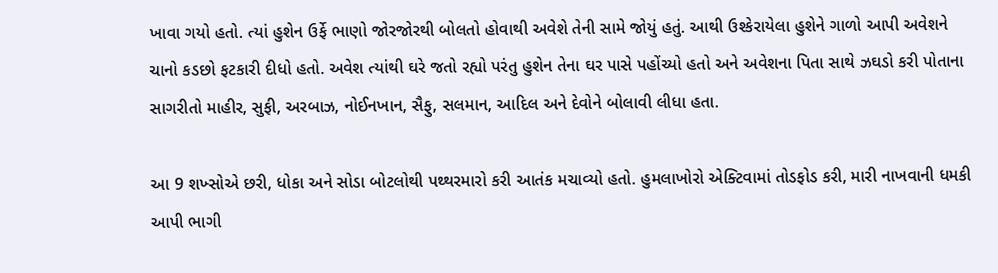ખાવા ગયો હતો. ત્યાં હુશેન ઉર્ફે ભાણો જોરજોરથી બોલતો હોવાથી અવેશે તેની સામે જોયું હતું. આથી ઉશ્કેરાયેલા હુશેને ગાળો આપી અવેશને ચાનો કડછો ફટકારી દીધો હતો. અવેશ ત્યાંથી ઘરે જતો રહ્યો પરંતુ હુશેન તેના ઘર પાસે પહોંચ્યો હતો અને અવેશના પિતા સાથે ઝઘડો કરી પોતાના સાગરીતો માહીર, સુફી, અરબાઝ, નોઈનખાન, સૈફુ, સલમાન, આદિલ અને દેવોને બોલાવી લીધા હતા.

આ 9 શખ્સોએ છરી, ધોકા અને સોડા બોટલોથી પથ્થરમારો કરી આતંક મચાવ્યો હતો. હુમલાખોરો એક્ટિવામાં તોડફોડ કરી, મારી નાખવાની ધમકી આપી ભાગી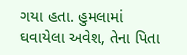ગયા હતા. હુમલામાં ઘવાયેલા અવેશ, તેના પિતા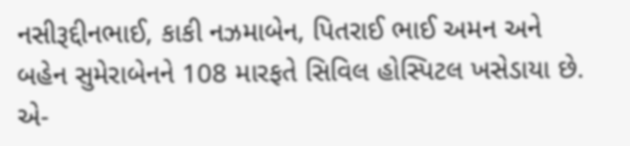નસીરૂદ્દીનભાઈ, કાકી નઝમાબેન, પિતરાઈ ભાઈ અમન અને બહેન સુમેરાબેનને 108 મારફતે સિવિલ હોસ્પિટલ ખસેડાયા છે. એ-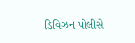ડિવિઝન પોલીસે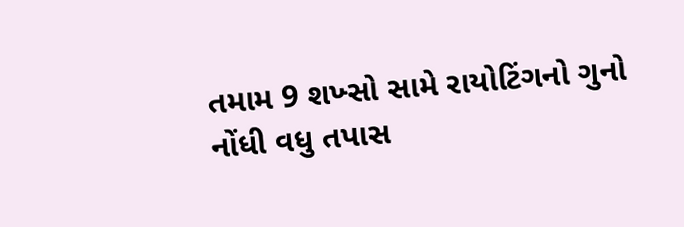તમામ 9 શખ્સો સામે રાયોટિંગનો ગુનો નોંધી વધુ તપાસ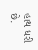હાથ ધરી છે.